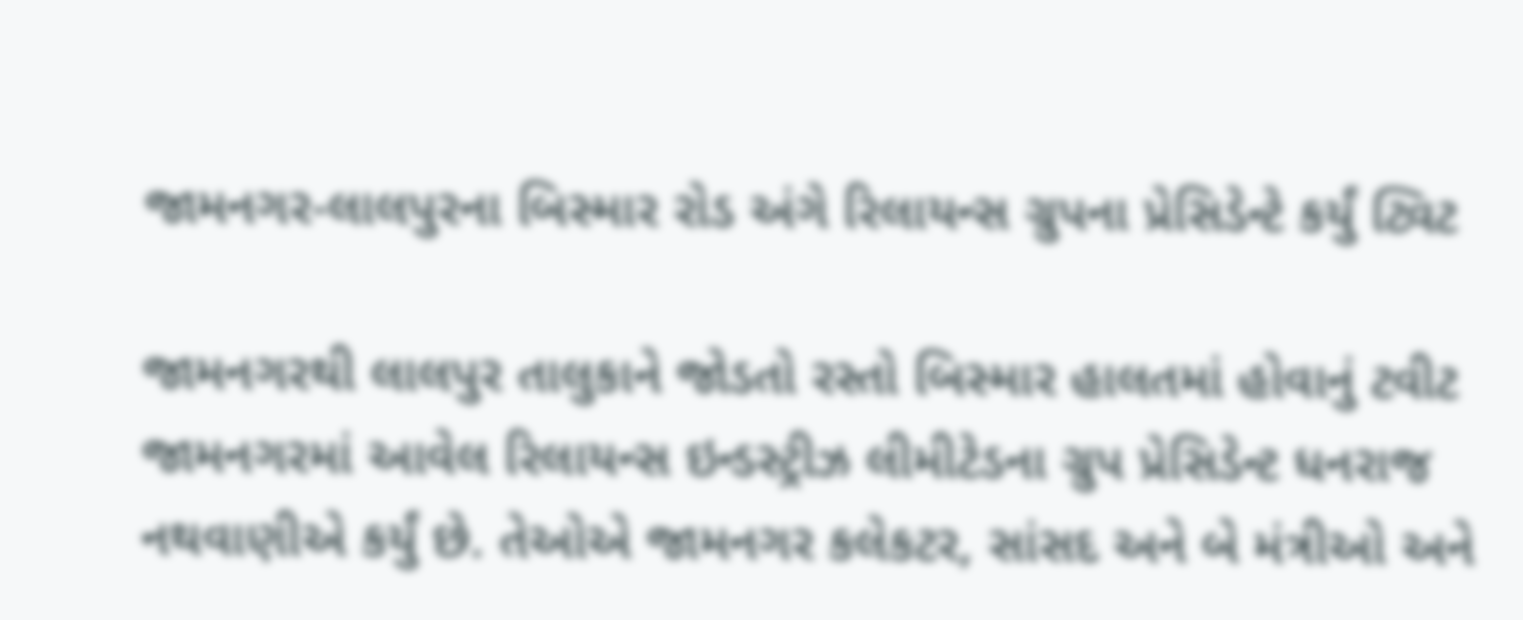જામનગર-લાલપુરના બિસ્માર રોડ અંગે રિલાયન્સ ગ્રુપના પ્રેસિડેન્ટે કર્યું ટ્વિટ

જામનગરથી લાલપુર તાલુકાને જોડતો રસ્તો બિસ્માર હાલતમાં હોવાનું ટવીટ જામનગરમાં આવેલ રિલાયન્સ ઇન્ડસ્ટ્રીઝ લીમીટેડના ગ્રુપ પ્રેસિડેન્ટ ધનરાજ નથવાણીએ કર્યું છે. તેઓએ જામનગર કલેકટર, સાંસદ અને બે મંત્રીઓ અને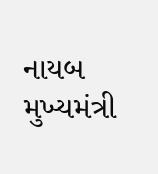નાયબ મુખ્યમંત્રી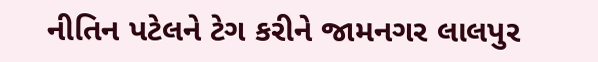નીતિન પટેલને ટેગ કરીને જામનગર લાલપુર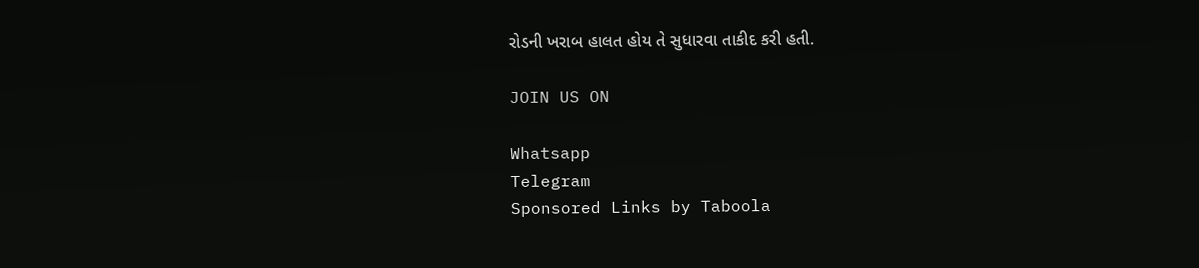રોડની ખરાબ હાલત હોય તે સુધારવા તાકીદ કરી હતી.

JOIN US ON

Whatsapp
Telegram
Sponsored Links by Taboola